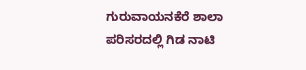ಗುರುವಾಯನಕೆರೆ ಶಾಲಾ ಪರಿಸರದಲ್ಲಿ ಗಿಡ ನಾಟಿ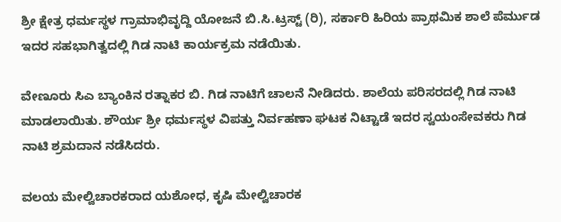ಶ್ರೀ ಕ್ಷೇತ್ರ ಧರ್ಮಸ್ಥಳ ಗ್ರಾಮಾಭಿವೃದ್ದಿ ಯೋಜನೆ ಬಿ.ಸಿ.ಟ್ರಸ್ಟ್ (ರಿ), ಸರ್ಕಾರಿ ಹಿರಿಯ ಪ್ರಾಥಮಿಕ ಶಾಲೆ ಪೆರ್ಮುಡ ಇದರ ಸಹಭಾಗಿತ್ವದಲ್ಲಿ ಗಿಡ ನಾಟಿ ಕಾರ್ಯಕ್ರಮ ನಡೆಯಿತು.

ವೇಣೂರು ಸಿಎ ಬ್ಯಾಂಕಿನ ರತ್ನಾಕರ ಬಿ. ಗಿಡ ನಾಟಿಗೆ ಚಾಲನೆ ನೀಡಿದರು. ಶಾಲೆಯ ಪರಿಸರದಲ್ಲಿ ಗಿಡ ನಾಟಿ ಮಾಡಲಾಯಿತು. ಶೌರ್ಯ ಶ್ರೀ ಧರ್ಮಸ್ಥಳ ವಿಪತ್ತು ನಿರ್ವಹಣಾ ಘಟಕ ನಿಟ್ಟಾಡೆ ಇದರ ಸ್ವಯಂಸೇವಕರು ಗಿಡ ನಾಟಿ ಶ್ರಮದಾನ ನಡೆಸಿದರು.

ವಲಯ ಮೇಲ್ವಿಚಾರಕರಾದ ಯಶೋಧ, ಕೃಷಿ ಮೇಲ್ವಿಚಾರಕ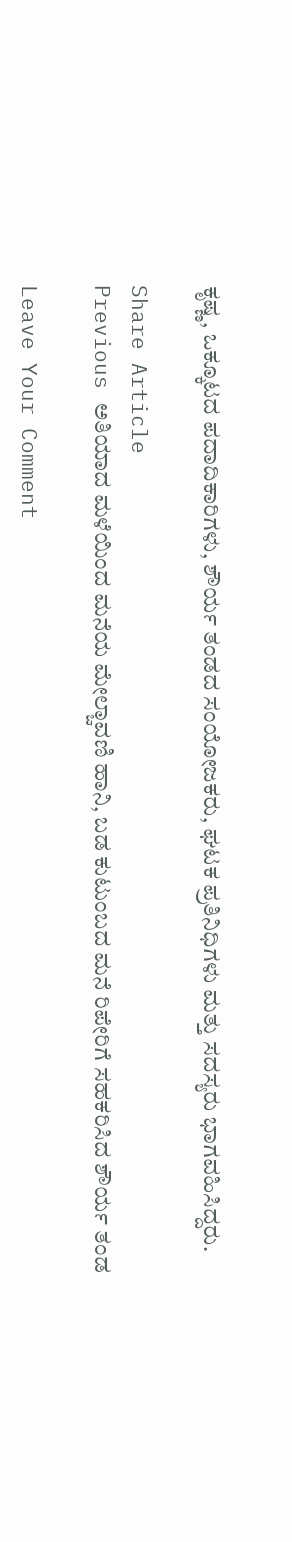ಕೃಷ್ಣ, ಒಕ್ಕೂಟದ ಪದಾದಿಕಾರಿಗಳು, ಶೌರ್ಯ ತಂಡದ ಸಂಯೋಜಕರು, ಘಟಕ ಪ್ರತಿನಿಧಿಗಳು ಮತ್ತು ಸದಸ್ಯರು ಭಾಗವಹಿಸಿದ್ದರು.

Share Article
Previous ಅತಿಯಾದ ಮಳೆಯಿಂದ ಮನೆಯ ಮೇಲ್ಚಾವಣಿ ಹಾನಿ, ಬಡ ಕುಟುಂಬದ ಮನೆ ರಿಪೇರಿಗೆ ಸಹಕರಿಸಿದ ಶೌರ್ಯ ತಂಡ

Leave Your Comment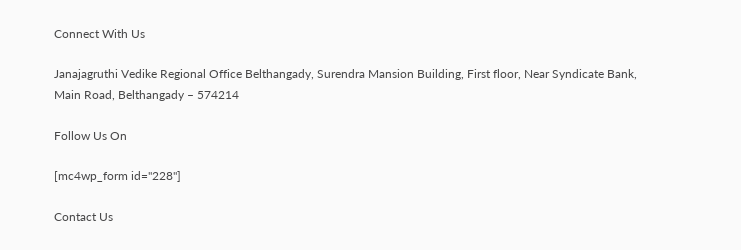Connect With Us

Janajagruthi Vedike Regional Office Belthangady, Surendra Mansion Building, First floor, Near Syndicate Bank, Main Road, Belthangady – 574214

Follow Us On

[mc4wp_form id="228"]

Contact Us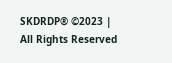SKDRDP® ©2023 | All Rights Reserved